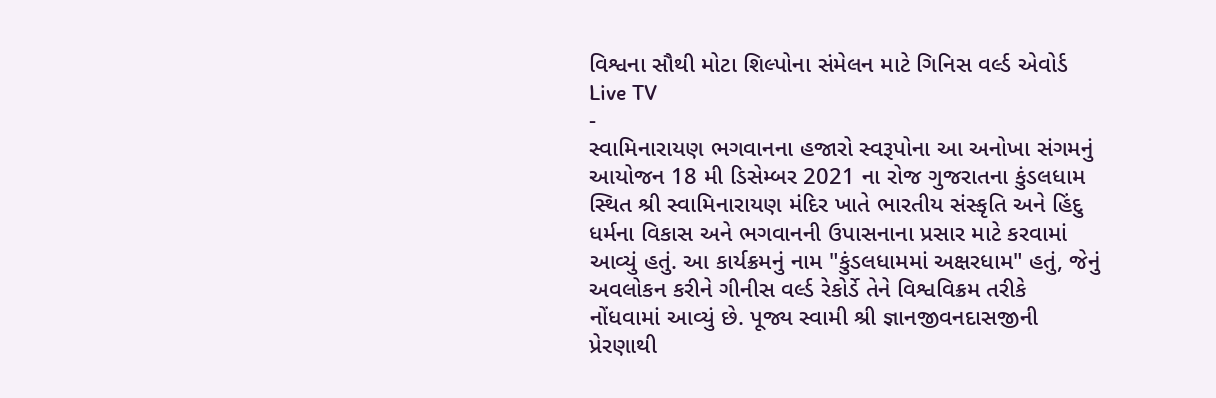વિશ્વના સૌથી મોટા શિલ્પોના સંમેલન માટે ગિનિસ વર્લ્ડ એવોર્ડ
Live TV
-
સ્વામિનારાયણ ભગવાનના હજારો સ્વરૂપોના આ અનોખા સંગમનું આયોજન 18 મી ડિસેમ્બર 2021 ના રોજ ગુજરાતના કુંડલધામ સ્થિત શ્રી સ્વામિનારાયણ મંદિર ખાતે ભારતીય સંસ્કૃતિ અને હિંદુ ધર્મના વિકાસ અને ભગવાનની ઉપાસનાના પ્રસાર માટે કરવામાં આવ્યું હતું. આ કાર્યક્રમનું નામ "કુંડલધામમાં અક્ષરધામ" હતું, જેનું અવલોકન કરીને ગીનીસ વર્લ્ડ રેકોર્ડે તેને વિશ્વવિક્રમ તરીકે નોંધવામાં આવ્યું છે. પૂજ્ય સ્વામી શ્રી જ્ઞાનજીવનદાસજીની પ્રેરણાથી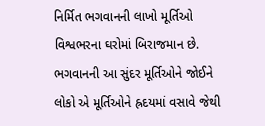નિર્મિત ભગવાનની લાખો મૂર્તિઓ વિશ્વભરના ઘરોમાં બિરાજમાન છે. ભગવાનની આ સુંદર મૂર્તિઓને જોઈને લોકો એ મૂર્તિઓને હ્રદયમાં વસાવે જેથી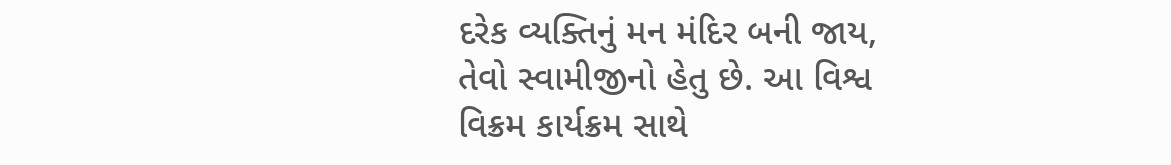દરેક વ્યક્તિનું મન મંદિર બની જાય, તેવો સ્વામીજીનો હેતુ છે. આ વિશ્વ વિક્રમ કાર્યક્રમ સાથે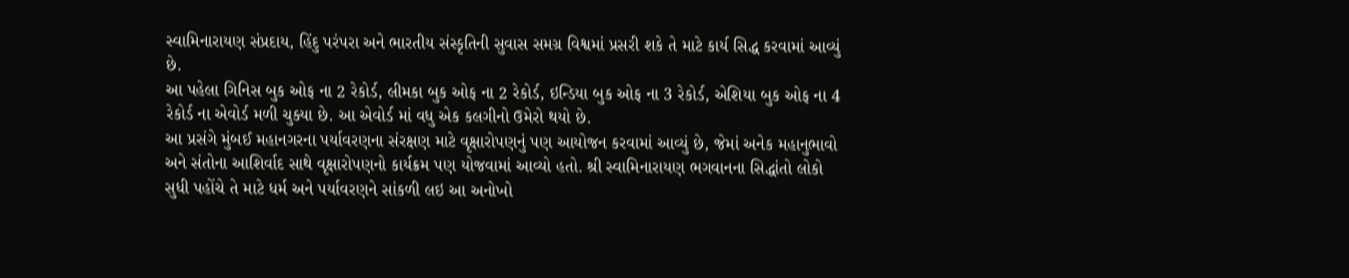સ્વામિનારાયણ સંપ્રદાય, હિંદુ પરંપરા અને ભારતીય સંસ્કૃતિની સુવાસ સમગ્ર વિશ્વમાં પ્રસરી શકે તે માટે કાર્ય સિદ્ધ કરવામાં આવ્યું છે.
આ પહેલા ગિનિસ બુક ઓફ ના 2 રેકોર્ડ, લીમકા બુક ઓફ ના 2 રેકોર્ડ, ઇન્ડિયા બુક ઓફ ના 3 રેકોર્ડ, એશિયા બુક ઓફ ના 4 રેકોર્ડ ના એવોર્ડ મળી ચુક્યા છે. આ એવોર્ડ માં વધુ એક કલગીનો ઉમેરો થયો છે.
આ પ્રસંગે મુંબઈ મહાનગરના પર્યાવરણના સંરક્ષણ માટે વૃક્ષારોપણનું પણ આયોજન કરવામાં આવ્યું છે, જેમાં અનેક મહાનુભાવો અને સંતોના આશિર્વાદ સાથે વૃક્ષારોપણનો કાર્યક્રમ પણ યોજવામાં આવ્યો હતો. શ્રી સ્વામિનારાયણ ભગવાનના સિદ્ધાંતો લોકો સુધી પહોંચે તે માટે ધર્મ અને પર્યાવરણને સાંકળી લઇ આ અનોખો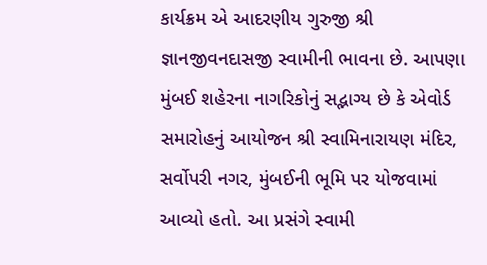કાર્યક્રમ એ આદરણીય ગુરુજી શ્રી જ્ઞાનજીવનદાસજી સ્વામીની ભાવના છે. આપણા મુંબઈ શહેરના નાગરિકોનું સદ્ભાગ્ય છે કે એવોર્ડ સમારોહનું આયોજન શ્રી સ્વામિનારાયણ મંદિર, સર્વોપરી નગર, મુંબઈની ભૂમિ પર યોજવામાં આવ્યો હતો. આ પ્રસંગે સ્વામી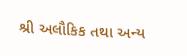શ્રી અલૌકિક તથા અન્ય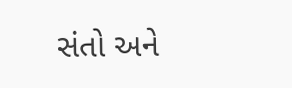સંતો અને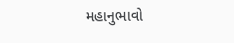મહાનુભાવો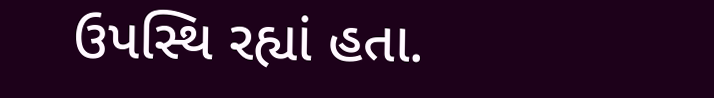ઉપસ્થિ રહ્યાં હતા.